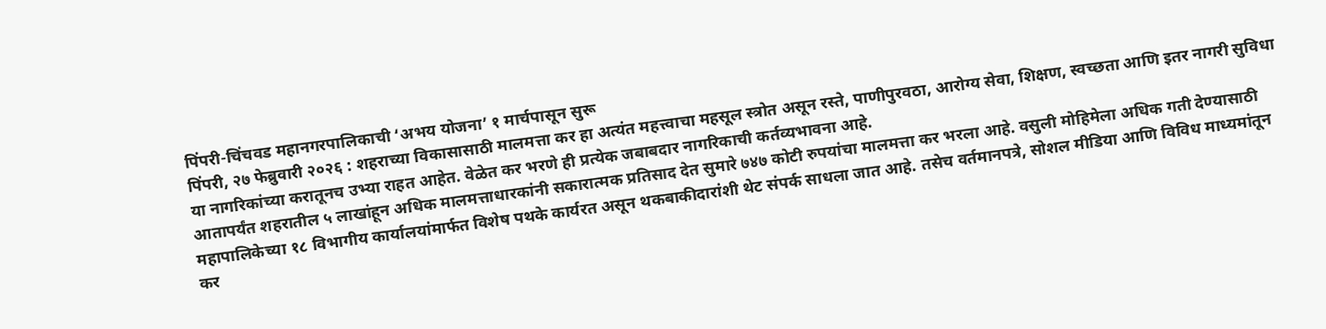पिंपरी-चिंचवड महानगरपालिकाची ‘अभय योजना’ १ मार्चपासून सुरू
पिंपरी, २७ फेब्रुवारी २०२६ : शहराच्या विकासासाठी मालमत्ता कर हा अत्यंत महत्त्वाचा महसूल स्त्रोत असून रस्ते, पाणीपुरवठा, आरोग्य सेवा, शिक्षण, स्वच्छता आणि इतर नागरी सुविधा या नागरिकांच्या करातूनच उभ्या राहत आहेत. वेळेत कर भरणे ही प्रत्येक जबाबदार नागरिकाची कर्तव्यभावना आहे.
आतापर्यंत शहरातील ५ लाखांहून अधिक मालमत्ताधारकांनी सकारात्मक प्रतिसाद देत सुमारे ७४७ कोटी रुपयांचा मालमत्ता कर भरला आहे. वसुली मोहिमेला अधिक गती देण्यासाठी महापालिकेच्या १८ विभागीय कार्यालयांमार्फत विशेष पथके कार्यरत असून थकबाकीदारांशी थेट संपर्क साधला जात आहे. तसेच वर्तमानपत्रे, सोशल मीडिया आणि विविध माध्यमांतून कर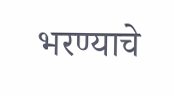भरण्याचे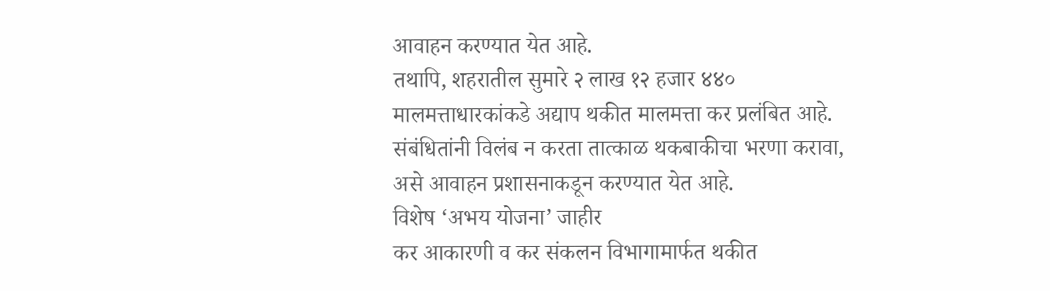आवाहन करण्यात येत आहे.
तथापि, शहरातील सुमारे २ लाख १२ हजार ४४० मालमत्ताधारकांकडे अद्याप थकीत मालमत्ता कर प्रलंबित आहे. संबंधितांनी विलंब न करता तात्काळ थकबाकीचा भरणा करावा, असे आवाहन प्रशासनाकडून करण्यात येत आहे.
विशेष ‘अभय योजना’ जाहीर
कर आकारणी व कर संकलन विभागामार्फत थकीत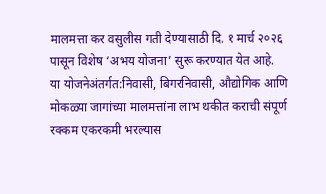मालमत्ता कर वसुलीस गती देण्यासाठी दि. १ मार्च २०२६ पासून विशेष ‘अभय योजना’ सुरू करण्यात येत आहे.
या योजनेअंतर्गत:निवासी, बिगरनिवासी, औद्योगिक आणि मोकळ्या जागांच्या मालमत्तांना लाभ थकीत कराची संपूर्ण रक्कम एकरकमी भरल्यास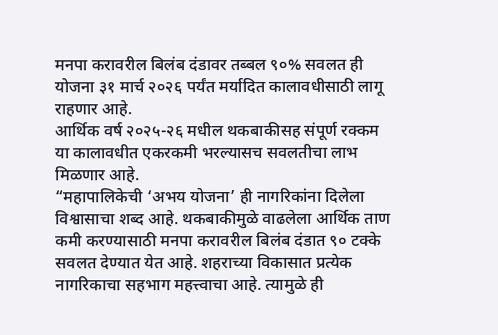मनपा करावरील बिलंब दंडावर तब्बल ९०% सवलत ही योजना ३१ मार्च २०२६ पर्यंत मर्यादित कालावधीसाठी लागू राहणार आहे.
आर्थिक वर्ष २०२५-२६ मधील थकबाकीसह संपूर्ण रक्कम या कालावधीत एकरकमी भरल्यासच सवलतीचा लाभ मिळणार आहे.
“महापालिकेची ‘अभय योजना’ ही नागरिकांना दिलेला विश्वासाचा शब्द आहे. थकबाकीमुळे वाढलेला आर्थिक ताण कमी करण्यासाठी मनपा करावरील बिलंब दंडात ९० टक्के सवलत देण्यात येत आहे. शहराच्या विकासात प्रत्येक नागरिकाचा सहभाग महत्त्वाचा आहे. त्यामुळे ही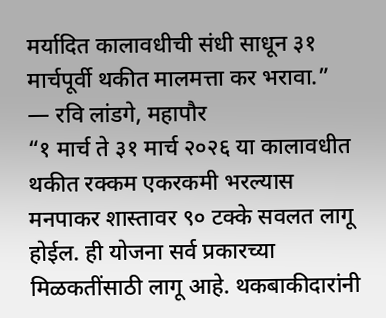मर्यादित कालावधीची संधी साधून ३१ मार्चपूर्वी थकीत मालमत्ता कर भरावा.”
— रवि लांडगे, महापौर
“१ मार्च ते ३१ मार्च २०२६ या कालावधीत थकीत रक्कम एकरकमी भरल्यास मनपाकर शास्तावर ९० टक्के सवलत लागू होईल. ही योजना सर्व प्रकारच्या मिळकतींसाठी लागू आहे. थकबाकीदारांनी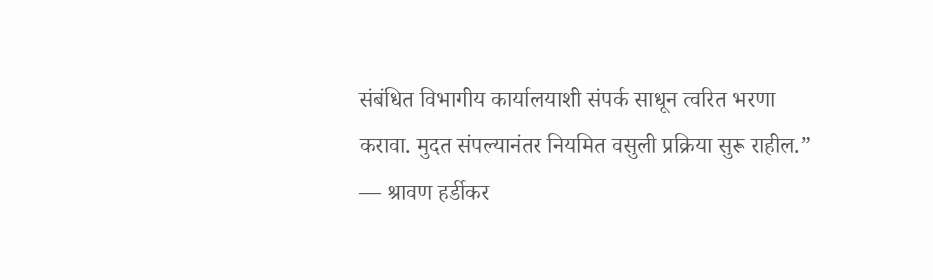संबंधित विभागीय कार्यालयाशी संपर्क साधून त्वरित भरणा करावा. मुदत संपल्यानंतर नियमित वसुली प्रक्रिया सुरू राहील.”
— श्रावण हर्डीकर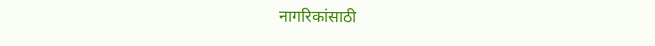नागरिकांसाठी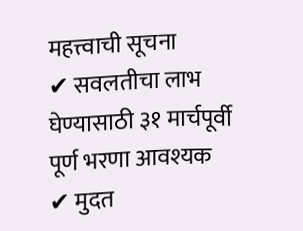महत्त्वाची सूचना
✔ सवलतीचा लाभ घेण्यासाठी ३१ मार्चपूर्वी पूर्ण भरणा आवश्यक
✔ मुदत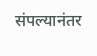संपल्यानंतर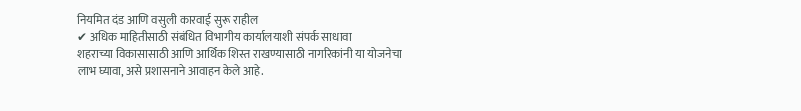नियमित दंड आणि वसुली कारवाई सुरू राहील
✔ अधिक माहितीसाठी संबंधित विभागीय कार्यालयाशी संपर्क साधावा
शहराच्या विकासासाठी आणि आर्थिक शिस्त राखण्यासाठी नागरिकांनी या योजनेचा लाभ घ्यावा, असे प्रशासनाने आवाहन केले आहे.